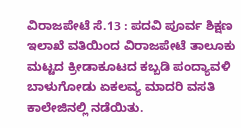ವಿರಾಜಪೇಟೆ ಸೆ.13 : ಪದವಿ ಪೂರ್ವ ಶಿಕ್ಷಣ ಇಲಾಖೆ ವತಿಯಿಂದ ವಿರಾಜಪೇಟೆ ತಾಲೂಕು ಮಟ್ಟದ ಕ್ರೀಡಾಕೂಟದ ಕಬ್ಬಡಿ ಪಂದ್ಯಾವಳಿ ಬಾಳುಗೋಡು ಏಕಲವ್ಯ ಮಾದರಿ ವಸತಿ ಕಾಲೇಜಿನಲ್ಲಿ ನಡೆಯಿತು.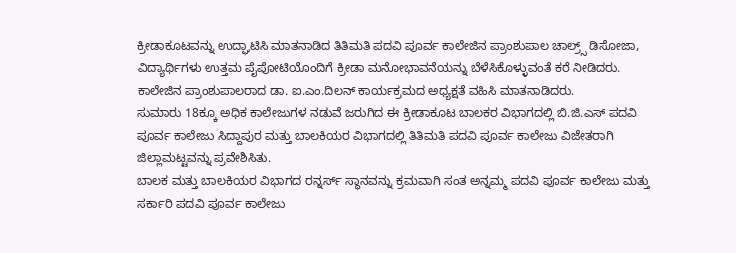ಕ್ರೀಡಾಕೂಟವನ್ನು ಉದ್ಘಾಟಿಸಿ ಮಾತನಾಡಿದ ತಿತಿಮತಿ ಪದವಿ ಪೂರ್ವ ಕಾಲೇಜಿನ ಪ್ರಾಂಶುಪಾಲ ಚಾಲ್ರ್ಸ್ ಡಿಸೋಜಾ, ವಿದ್ಯಾರ್ಥಿಗಳು ಉತ್ತಮ ಪೈಪೋಟಿಯೊಂದಿಗೆ ಕ್ರೀಡಾ ಮನೋಭಾವನೆಯನ್ನು ಬೆಳೆಸಿಕೊಳ್ಳುವಂತೆ ಕರೆ ನೀಡಿದರು.
ಕಾಲೇಜಿನ ಪ್ರಾಂಶುಪಾಲರಾದ ಡಾ. ಐ.ಎಂ.ದಿಲನ್ ಕಾರ್ಯಕ್ರಮದ ಅಧ್ಯಕ್ಷತೆ ವಹಿಸಿ ಮಾತನಾಡಿದರು.
ಸುಮಾರು 18ಕ್ಕೂ ಅಧಿಕ ಕಾಲೇಜುಗಳ ನಡುವೆ ಜರುಗಿದ ಈ ಕ್ರೀಡಾಕೂಟ ಬಾಲಕರ ವಿಭಾಗದಲ್ಲಿ ಬಿ.ಜಿ.ಎಸ್ ಪದವಿ ಪೂರ್ವ ಕಾಲೇಜು ಸಿದ್ದಾಪುರ ಮತ್ತು ಬಾಲಕಿಯರ ವಿಭಾಗದಲ್ಲಿ ತಿತಿಮತಿ ಪದವಿ ಪೂರ್ವ ಕಾಲೇಜು ವಿಜೇತರಾಗಿ ಜಿಲ್ಲಾಮಟ್ಟವನ್ನು ಪ್ರವೇಶಿಸಿತು.
ಬಾಲಕ ಮತ್ತು ಬಾಲಕಿಯರ ವಿಭಾಗದ ರನ್ನರ್ಸ್ ಸ್ಥಾನವನ್ನು ಕ್ರಮವಾಗಿ ಸಂತ ಅನ್ನಮ್ಮ ಪದವಿ ಪೂರ್ವ ಕಾಲೇಜು ಮತ್ತು ಸರ್ಕಾರಿ ಪದವಿ ಪೂರ್ವ ಕಾಲೇಜು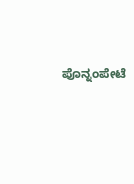ಪೊನ್ನಂಪೇಟೆ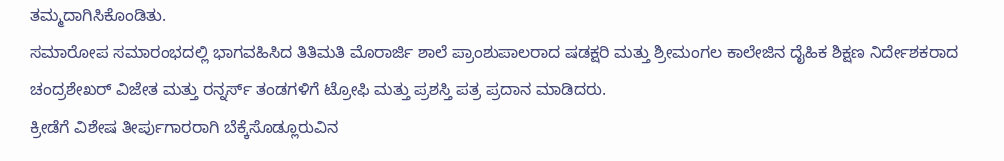ತಮ್ಮದಾಗಿಸಿಕೊಂಡಿತು.
ಸಮಾರೋಪ ಸಮಾರಂಭದಲ್ಲಿ ಭಾಗವಹಿಸಿದ ತಿತಿಮತಿ ಮೊರಾರ್ಜಿ ಶಾಲೆ ಪ್ರಾಂಶುಪಾಲರಾದ ಷಡಕ್ಷರಿ ಮತ್ತು ಶ್ರೀಮಂಗಲ ಕಾಲೇಜಿನ ದೈಹಿಕ ಶಿಕ್ಷಣ ನಿರ್ದೇಶಕರಾದ ಚಂದ್ರಶೇಖರ್ ವಿಜೇತ ಮತ್ತು ರನ್ನರ್ಸ್ ತಂಡಗಳಿಗೆ ಟ್ರೋಫಿ ಮತ್ತು ಪ್ರಶಸ್ತಿ ಪತ್ರ ಪ್ರದಾನ ಮಾಡಿದರು.
ಕ್ರೀಡೆಗೆ ವಿಶೇಷ ತೀರ್ಪುಗಾರರಾಗಿ ಬೆಕ್ಕೆಸೊಡ್ಲೂರುವಿನ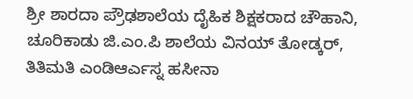ಶ್ರೀ ಶಾರದಾ ಪ್ರೌಢಶಾಲೆಯ ದೈಹಿಕ ಶಿಕ್ಷಕರಾದ ಚೌಹಾನಿ, ಚೂರಿಕಾಡು ಜಿ.ಎಂ.ಪಿ ಶಾಲೆಯ ವಿನಯ್ ತೋಡ್ಕರ್, ತಿತಿಮತಿ ಎಂಡಿಆರ್ಎಸ್ನ ಹಸೀನಾ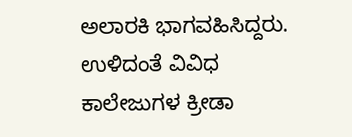ಅಲಾರಕಿ ಭಾಗವಹಿಸಿದ್ದರು.
ಉಳಿದಂತೆ ವಿವಿಧ ಕಾಲೇಜುಗಳ ಕ್ರೀಡಾ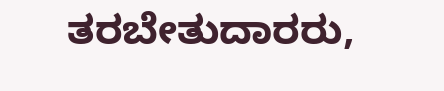ತರಬೇತುದಾರರು,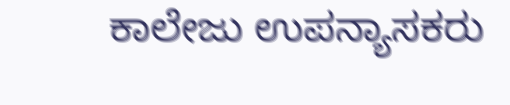ಕಾಲೇಜು ಉಪನ್ಯಾಸಕರು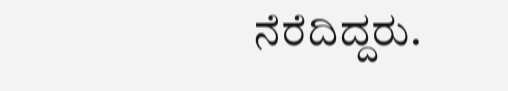ನೆರೆದಿದ್ದರು.